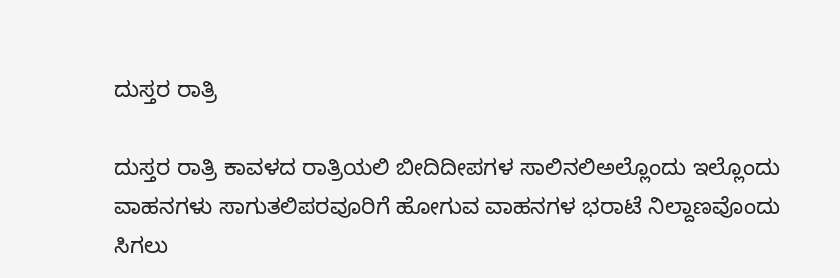ದುಸ್ತರ ರಾತ್ರಿ

ದುಸ್ತರ ರಾತ್ರಿ ಕಾವಳದ ರಾತ್ರಿಯಲಿ ಬೀದಿದೀಪಗಳ ಸಾಲಿನಲಿಅಲ್ಲೊಂದು ಇಲ್ಲೊಂದು ವಾಹನಗಳು ಸಾಗುತಲಿಪರವೂರಿಗೆ ಹೋಗುವ‌ ವಾಹನಗಳ ಭರಾಟೆ ನಿಲ್ದಾಣವೊಂದು ಸಿಗಲು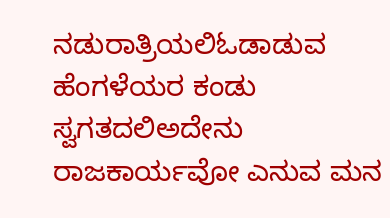ನಡುರಾತ್ರಿಯಲಿಓಡಾಡುವ ಹೆಂಗಳೆಯರ ಕಂಡು ಸ್ವಗತದಲಿಅದೇನು ರಾಜಕಾರ್ಯವೋ ಎನುವ ಮನ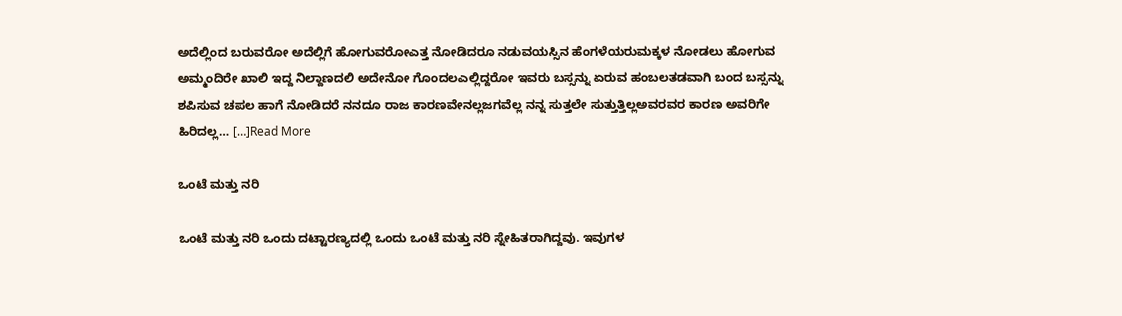ಅದೆಲ್ಲಿಂದ ಬರುವರೋ ಅದೆಲ್ಲಿಗೆ ಹೋಗುವರೋಎತ್ತ ನೋಡಿದರೂ ನಡುವಯಸ್ಸಿನ ಹೆಂಗಳೆಯರುಮಕ್ಕಳ ನೋಡಲು ಹೋಗುವ ಅಮ್ಮಂದಿರೇ ಖಾಲಿ ಇದ್ದ ನಿಲ್ದಾಣದಲಿ ಅದೇನೋ ಗೊಂದಲಎಲ್ಲಿದ್ದರೋ ಇವರು ಬಸ್ಸನ್ನು ಏರುವ ಹಂಬಲತಡವಾಗಿ ಬಂದ ಬಸ್ಸನ್ನು ಶಪಿಸುವ ಚಪಲ ಹಾಗೆ ನೋಡಿದರೆ ನನದೂ ರಾಜ ಕಾರಣವೇನಲ್ಲಜಗವೆಲ್ಲ ನನ್ನ ಸುತ್ತಲೇ ಸುತ್ತುತ್ತಿಲ್ಲಅವರವರ ಕಾರಣ ಅವರಿಗೇ ಹಿರಿದಲ್ಲ… […]Read More

ಒಂಟೆ ಮತ್ತು ನರಿ

ಒಂಟೆ ಮತ್ತು ನರಿ ಒಂದು ದಟ್ಟಾರಣ್ಯದಲ್ಲಿ ಒಂದು ಒಂಟೆ ಮತ್ತು ನರಿ ಸ್ನೇಹಿತರಾಗಿದ್ದವು. ಇವುಗಳ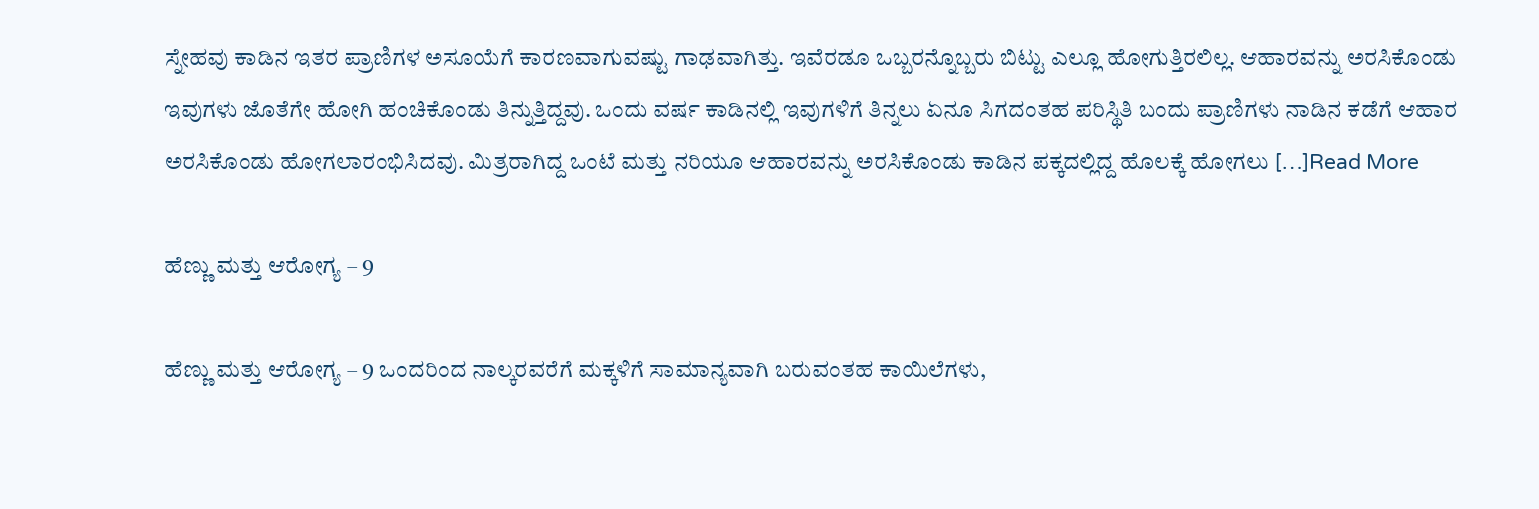ಸ್ನೇಹವು ಕಾಡಿನ ಇತರ ಪ್ರಾಣಿಗಳ ಅಸೂಯೆಗೆ ಕಾರಣವಾಗುವಷ್ಟು ಗಾಢವಾಗಿತ್ತು. ಇವೆರಡೂ ಒಬ್ಬರನ್ನೊಬ್ಬರು ಬಿಟ್ಟು ಎಲ್ಲೂ ಹೋಗುತ್ತಿರಲಿಲ್ಲ. ಆಹಾರವನ್ನು ಅರಸಿಕೊಂಡು ಇವುಗಳು ಜೊತೆಗೇ ಹೋಗಿ ಹಂಚಿಕೊಂಡು ತಿನ್ನುತ್ತಿದ್ದವು. ಒಂದು ವರ್ಷ ಕಾಡಿನಲ್ಲಿ ಇವುಗಳಿಗೆ ತಿನ್ನಲು ಏನೂ ಸಿಗದಂತಹ ಪರಿಸ್ಥಿತಿ ಬಂದು ಪ್ರಾಣಿಗಳು ನಾಡಿನ ಕಡೆಗೆ ಆಹಾರ ಅರಸಿಕೊಂಡು ಹೋಗಲಾರಂಭಿಸಿದವು. ಮಿತ್ರರಾಗಿದ್ದ ಒಂಟೆ ಮತ್ತು ನರಿಯೂ ಆಹಾರವನ್ನು ಅರಸಿಕೊಂಡು ಕಾಡಿನ ಪಕ್ಕದಲ್ಲಿದ್ದ ಹೊಲಕ್ಕೆ ಹೋಗಲು […]Read More

ಹೆಣ್ಣು ಮತ್ತು ಆರೋಗ್ಯ – 9

ಹೆಣ್ಣು ಮತ್ತು ಆರೋಗ್ಯ – 9 ಒಂದರಿಂದ ನಾಲ್ಕರವರೆಗೆ ಮಕ್ಕಳಿಗೆ ಸಾಮಾನ್ಯವಾಗಿ ಬರುವಂತಹ ಕಾಯಿಲೆಗಳು,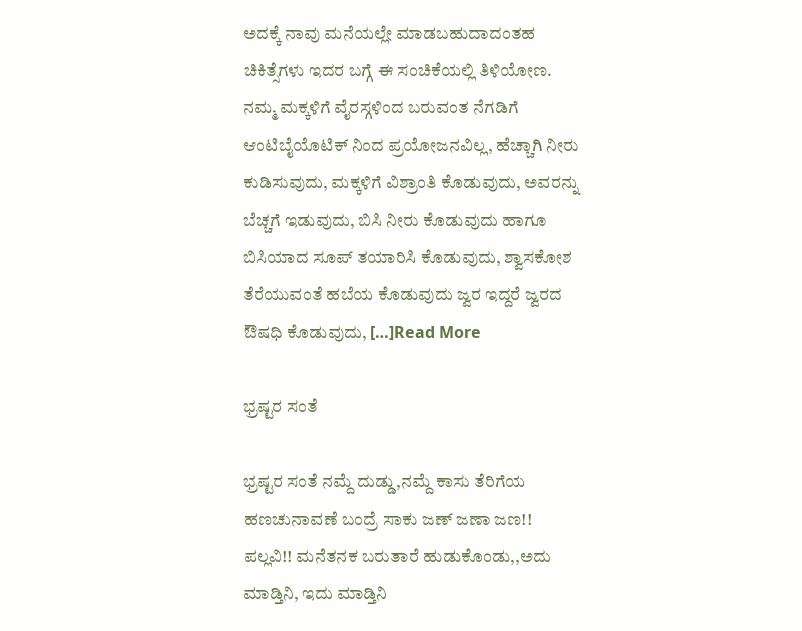ಅದಕ್ಕೆ ನಾವು ಮನೆಯಲ್ಲೇ ಮಾಡಬಹುದಾದಂತಹ ಚಿಕಿತ್ಸೆಗಳು ಇದರ ಬಗ್ಗೆ ಈ ಸಂಚಿಕೆಯಲ್ಲಿ ತಿಳಿಯೋಣ. ನಮ್ಮ ಮಕ್ಕಳಿಗೆ ವೈರಸ್ಗಳಿಂದ ಬರುವಂತ ನೆಗಡಿಗೆ ಆಂಟಿಬೈಯೊಟಿಕ್ ನಿಂದ ಪ್ರಯೋಜನವಿಲ್ಲ, ಹೆಚ್ಚಾಗಿ ನೀರು ಕುಡಿಸುವುದು, ಮಕ್ಕಳಿಗೆ ವಿಶ್ರಾಂತಿ ಕೊಡುವುದು, ಅವರನ್ನು ಬೆಚ್ಚಗೆ ಇಡುವುದು, ಬಿಸಿ ನೀರು ಕೊಡುವುದು ಹಾಗೂ ಬಿಸಿಯಾದ ಸೂಪ್ ತಯಾರಿಸಿ ಕೊಡುವುದು, ಶ್ವಾಸಕೋಶ ತೆರೆಯುವಂತೆ ಹಬೆಯ ಕೊಡುವುದು ಜ್ವರ ಇದ್ದರೆ ಜ್ವರದ ಔಷಧಿ ಕೊಡುವುದು, […]Read More

ಭ್ರಷ್ಟರ ಸಂತೆ

ಭ್ರಷ್ಟರ ಸಂತೆ ನಮ್ದೆ ದುಡ್ಡು,ನಮ್ದೆ ಕಾಸು ತೆರಿಗೆಯ ಹಣಚುನಾವಣೆ ಬಂದ್ರೆ ಸಾಕು ಜಣ್ ಜಣಾ ಜಣ!! ಪಲ್ಲವಿ!! ಮನೆತನಕ ಬರುತಾರೆ ಹುಡುಕೊಂಡು,,ಅದು ಮಾಡ್ತಿನಿ, ಇದು ಮಾಡ್ತಿನಿ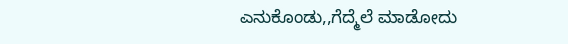ಎನುಕೊಂಡು,,ಗೆದ್ಮೆಲೆ ಮಾಡೋದು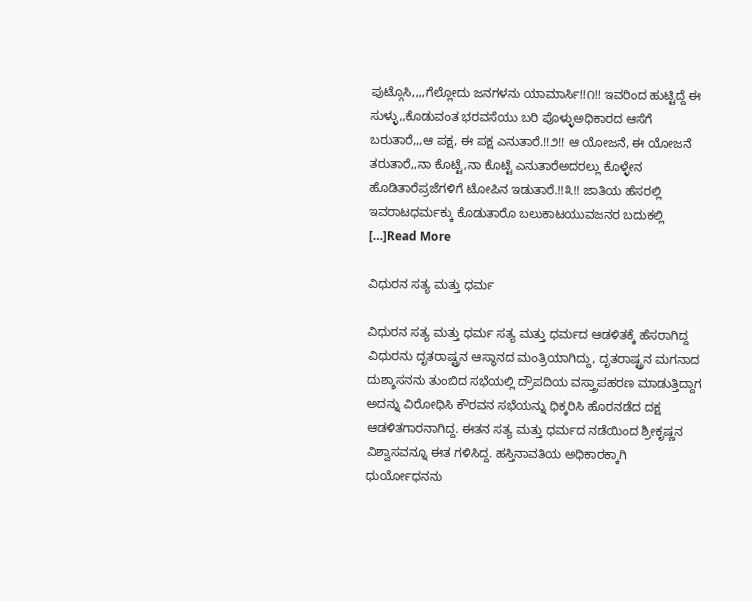ಪುಟ್ಗೊಸಿ,,,,ಗೆಲ್ಲೋದು ಜನಗಳನು ಯಾಮಾರ್ಸಿ!!೧!! ಇವರಿಂದ ಹುಟ್ಟಿದ್ದೆ ಈ ಸುಳ್ಳು,,ಕೊಡುವಂತ ಭರವಸೆಯು ಬರಿ ಪೊಳ್ಳುಅಧಿಕಾರದ ಆಸೆಗೆ ಬರುತಾರೆ,,,ಆ ಪಕ್ಷ, ಈ ಪಕ್ಷ ಎನುತಾರೆ.!!೨!! ಆ ಯೋಜನೆ, ಈ ಯೋಜನೆ ತರುತಾರೆ,,ನಾ ಕೊಟ್ಟೆ,ನಾ ಕೊಟ್ಟೆ ಎನುತಾರೆಅದರಲ್ಲು ಕೊಳ್ಳೇನ ಹೊಡಿತಾರೆಪ್ರಜೆಗಳಿಗೆ ಟೋಪಿನ ಇಡುತಾರೆ.!!೩!! ಜಾತಿಯ ಹೆಸರಲ್ಲಿ ಇವರಾಟಧರ್ಮಕ್ಕು ಕೊಡುತಾರೊ ಬಲುಕಾಟಯುವಜನರ ಬದುಕಲ್ಲಿ […]Read More

ವಿಧುರನ ಸತ್ಯ ಮತ್ತು ಧರ್ಮ

ವಿಧುರನ ಸತ್ಯ ಮತ್ತು ಧರ್ಮ ಸತ್ಯ ಮತ್ತು ಧರ್ಮದ ಆಡಳಿತಕ್ಕೆ ಹೆಸರಾಗಿದ್ದ ವಿಧುರನು ದೃತರಾಷ್ಟ್ರನ ಆಸ್ಥಾನದ ಮಂತ್ರಿಯಾಗಿದ್ದು, ದೃತರಾಷ್ಟ್ರನ ಮಗನಾದ ದುಶ್ಶಾಸನನು ತುಂಬಿದ ಸಭೆಯಲ್ಲಿ ದ್ರೌಪದಿಯ ವಸ್ತ್ರಾಪಹರಣ ಮಾಡುತ್ತಿದ್ದಾಗ ಅದನ್ನು ವಿರೋಧಿಸಿ ಕೌರವನ ಸಭೆಯನ್ನು ಧಿಕ್ಕರಿಸಿ ಹೊರನಡೆದ ದಕ್ಷ ಆಡಳಿತಗಾರನಾಗಿದ್ದ. ಈತನ ಸತ್ಯ ಮತ್ತು ಧರ್ಮದ ನಡೆಯಿಂದ ಶ್ರೀಕೃಷ್ಣನ ವಿಶ್ವಾಸವನ್ನೂ ಈತ ಗಳಿಸಿದ್ದ. ಹಸ್ತಿನಾವತಿಯ ಅಧಿಕಾರಕ್ಕಾಗಿ ಧುರ್ಯೋಧನನು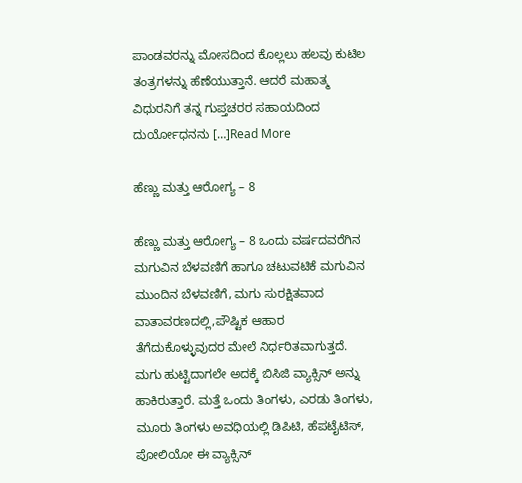ಪಾಂಡವರನ್ನು ಮೋಸದಿಂದ ಕೊಲ್ಲಲು ಹಲವು ಕುಟಿಲ ತಂತ್ರಗಳನ್ನು ಹೆಣೆಯುತ್ತಾನೆ. ಆದರೆ ಮಹಾತ್ಮ ವಿಧುರನಿಗೆ ತನ್ನ ಗುಪ್ತಚರರ ಸಹಾಯದಿಂದ ದುರ್ಯೋಧನನು […]Read More

ಹೆಣ್ಣು ಮತ್ತು ಆರೋಗ್ಯ – 8

ಹೆಣ್ಣು ಮತ್ತು ಆರೋಗ್ಯ – 8 ಒಂದು ವರ್ಷದವರೆಗಿನ ಮಗುವಿನ ಬೆಳವಣಿಗೆ ಹಾಗೂ ಚಟುವಟಿಕೆ ಮಗುವಿನ ಮುಂದಿನ ಬೆಳವಣಿಗೆ, ಮಗು ಸುರಕ್ಷಿತವಾದ ವಾತಾವರಣದಲ್ಲಿ,ಪೌಷ್ಟಿಕ ಆಹಾರ ತೆಗೆದುಕೊಳ್ಳುವುದರ ಮೇಲೆ ನಿರ್ಧರಿತವಾಗುತ್ತದೆ. ಮಗು ಹುಟ್ಟಿದಾಗಲೇ ಅದಕ್ಕೆ ಬಿಸಿಜಿ ವ್ಯಾಕ್ಸಿನ್ ಅನ್ನು ಹಾಕಿರುತ್ತಾರೆ. ಮತ್ತೆ ಒಂದು ತಿಂಗಳು, ಎರಡು ತಿಂಗಳು, ಮೂರು ತಿಂಗಳು ಅವಧಿಯಲ್ಲಿ ಡಿಪಿಟಿ, ಹೆಪಟೈಟಿಸ್, ಪೋಲಿಯೋ ಈ ವ್ಯಾಕ್ಸಿನ್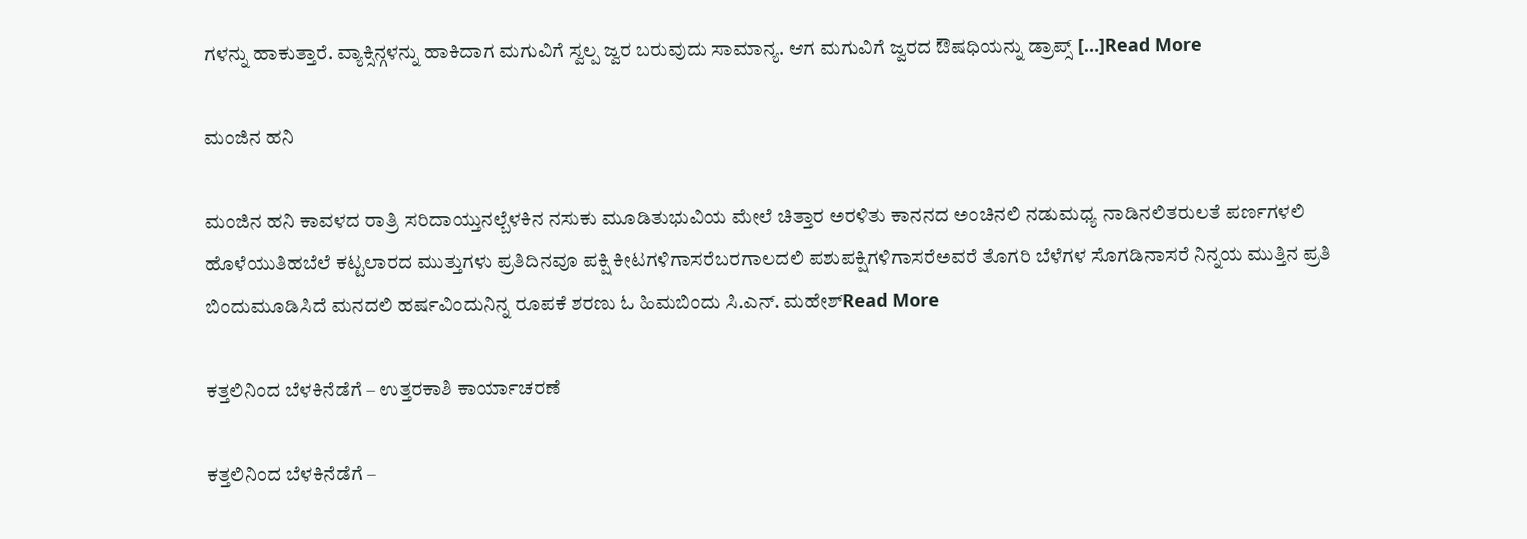ಗಳನ್ನು ಹಾಕುತ್ತಾರೆ. ವ್ಯಾಕ್ಸಿನ್ಗಳನ್ನು ಹಾಕಿದಾಗ ಮಗುವಿಗೆ ಸ್ವಲ್ಪ ಜ್ವರ ಬರುವುದು ಸಾಮಾನ್ಯ. ಆಗ ಮಗುವಿಗೆ ಜ್ವರದ ಔಷಧಿಯನ್ನು ಡ್ರಾಪ್ಸ್ […]Read More

ಮಂಜಿನ ಹನಿ

ಮಂಜಿನ ಹನಿ ಕಾವಳದ ರಾತ್ರಿ ಸರಿದಾಯ್ತುನಲ್ಬೆಳಕಿನ ನಸುಕು ಮೂಡಿತುಭುವಿಯ ಮೇಲೆ ಚಿತ್ತಾರ ಅರಳಿತು ಕಾನನದ ಅಂಚಿನಲಿ ನಡುಮಧ್ಯ ನಾಡಿನಲಿತರುಲತೆ ಪರ್ಣಗಳಲಿ‌ ಹೊಳೆಯುತಿಹಬೆಲೆ ಕಟ್ಟಲಾರದ ಮುತ್ತುಗಳು ‌ಪ್ರತಿದಿನವೂ ಪಕ್ಷಿ ಕೀಟಗಳಿಗಾಸರೆಬರಗಾಲದಲಿ ಪಶುಪಕ್ಷಿಗಳಿಗಾಸರೆಅವರೆ ತೊಗರಿ ಬೆಳೆಗಳ ಸೊಗಡಿನಾಸರೆ ನಿನ್ನಯ ಮುತ್ತಿನ ಪ್ರತಿ ಬಿಂದುಮೂಡಿಸಿದೆ ಮನದಲಿ ಹರ್ಷವಿಂದುನಿನ್ನ ರೂಪಕೆ ಶರಣು ಓ ಹಿಮಬಿಂದು ಸಿ.ಎನ್. ಮಹೇಶ್Read More

ಕತ್ತಲಿನಿಂದ ಬೆಳಕಿನೆಡೆಗೆ – ಉತ್ತರಕಾಶಿ ಕಾರ್ಯಾಚರಣೆ

ಕತ್ತಲಿನಿಂದ ಬೆಳಕಿನೆಡೆಗೆ –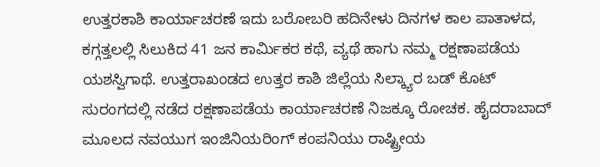ಉತ್ತರಕಾಶಿ ಕಾರ್ಯಾಚರಣೆ ಇದು ಬರೋಬರಿ ಹದಿನೇಳು ದಿನಗಳ ಕಾಲ ಪಾತಾಳದ, ಕಗ್ಗತ್ತಲಲ್ಲಿ ಸಿಲುಕಿದ 41 ಜನ ಕಾರ್ಮಿಕರ ಕಥೆ, ವ್ಯಥೆ ಹಾಗು ನಮ್ಮ ರಕ್ಷಣಾಪಡೆಯ ಯಶಸ್ವಿಗಾಥೆ. ಉತ್ತರಾಖಂಡದ ಉತ್ತರ ಕಾಶಿ ಜಿಲ್ಲೆಯ ಸಿಲ್ಕ್ಯಾರ ಬಡ್ ಕೊಟ್ ಸುರಂಗದಲ್ಲಿ ನಡೆದ ರಕ್ಷಣಾಪಡೆಯ ಕಾರ್ಯಾಚರಣೆ ನಿಜಕ್ಕೂ ರೋಚಕ. ಹೈದರಾಬಾದ್ ಮೂಲದ ನವಯುಗ ಇಂಜಿನಿಯರಿಂಗ್ ಕಂಪನಿಯು ರಾಷ್ಟ್ರೀಯ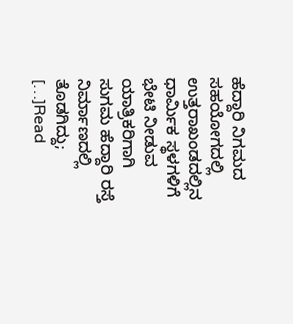ಹೆದ್ದಾರಿ ನಿಗಮದ ಸಹಯೋಗದಲ್ಲಿ ಉತ್ತರಾಖಂಡದಲ್ಲಿನ ಧಾರ್ಮಿಕ ಸ್ಥಳಗಳಿಗೆ ಭೇಟಿ ನೀಡುವ ಯಾತ್ರಿಕರಿಗಾಗಿ ಸುಗಮ ಹೆದ್ದಾರಿ ರಸ್ತೆ ನಿರ್ಮಾಣದಲ್ಲಿ ತೊಡಗಿದ್ದು; […]Read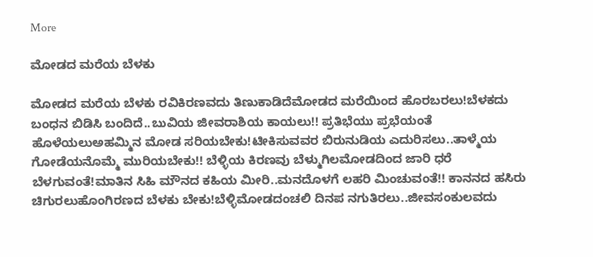More

ಮೋಡದ ಮರೆಯ ಬೆಳಕು

ಮೋಡದ ಮರೆಯ ಬೆಳಕು ರವಿಕಿರಣವದು ತಿಣುಕಾಡಿದೆಮೋಡದ ಮರೆಯಿಂದ ಹೊರಬರಲು!ಬೆಳಕದು ಬಂಧನ ಬಿಡಿಸಿ ಬಂದಿದೆ..ಬುವಿಯ ಜೀವರಾಶಿಯ ಕಾಯಲು!! ಪ್ರತಿಭೆಯು ಪ್ರಭೆಯಂತೆ ಹೊಳೆಯಲುಅಹಮ್ಮಿನ ಮೋಡ ಸರಿಯಬೇಕು!ಟೀಕಿಸುವವರ ಬಿರುನುಡಿಯ ಎದುರಿಸಲು..ತಾಳ್ಮೆಯ ಗೋಡೆಯನೊಮ್ಮೆ ಮುರಿಯಬೇಕು!! ಬೆಳ್ಳಿಯ ಕಿರಣವು ಬೆಳ್ಮುಗಿಲಮೋಡದಿಂದ ಜಾರಿ ಧರೆ ಬೆಳಗುವಂತೆ!ಮಾತಿನ ಸಿಹಿ ಮೌನದ ಕಹಿಯ ಮೀರಿ..ಮನದೊಳಗೆ ಲಹರಿ ಮಿಂಚುವಂತೆ!! ಕಾನನದ ಹಸಿರು ಚಿಗುರಲುಹೊಂಗಿರಣದ ಬೆಳಕು ಬೇಕು!ಬೆಳ್ಳಿಮೋಡದಂಚಲಿ ದಿನಪ ನಗುತಿರಲು..ಜೀವಸಂಕುಲವದು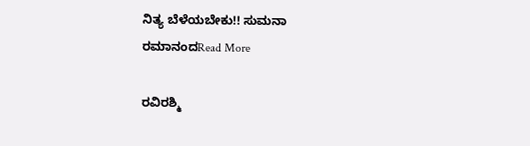ನಿತ್ಯ ಬೆಳೆಯಬೇಕು!! ಸುಮನಾ ರಮಾನಂದRead More

ರವಿರಶ್ಮಿ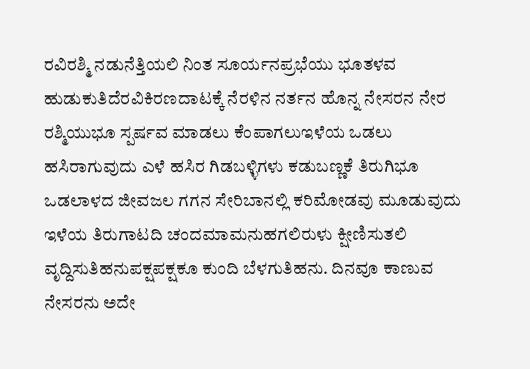ರವಿರಶ್ಮಿ ನಡುನೆತ್ತಿಯಲಿ ನಿಂತ ಸೂರ್ಯನಪ್ರಭೆಯು ಭೂತಳವ ಹುಡುಕುತಿದೆರವಿಕಿರಣದಾಟಕ್ಕೆ ನೆರಳಿನ ನರ್ತನ ಹೊನ್ನ ನೇಸರನ ನೇರ ರಶ್ಮಿಯುಭೂ ಸ್ಪರ್ಷವ ಮಾಡಲು ಕೆಂಪಾಗಲುಇಳೆಯ ಒಡಲು ಹಸಿರಾಗುವುದು ಎಳೆ ಹಸಿರ ಗಿಡಬಳ್ಳಿಗಳು ಕಡುಬಣ್ಣಕೆ ತಿರುಗಿಭೂ ಒಡಲಾಳದ ಜೀವಜಲ ಗಗನ ಸೇರಿಬಾನಲ್ಲಿ ಕರಿಮೋಡವು ಮೂಡುವುದು ಇಳೆಯ ತಿರುಗಾಟದಿ ಚಂದಮಾಮನುಹಗಲಿರುಳು ಕ್ಷೀಣಿಸುತಲಿ ವೃದ್ದಿಸುತಿಹನುಪಕ್ಷಪಕ್ಷಕೂ ಕುಂದಿ ಬೆಳಗುತಿಹನು. ದಿನವೂ ಕಾಣುವ ನೇಸರನು ಅದೇ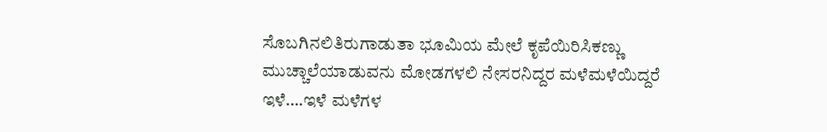ಸೊಬಗಿನಲಿತಿರುಗಾಡುತಾ ಭೂಮಿಯ ಮೇಲೆ ಕೃಪೆಯಿರಿಸಿಕಣ್ಣು ಮುಚ್ಚಾಲೆಯಾಡುವನು ಮೋಡಗಳಲಿ ನೇಸರನಿದ್ದರ ಮಳೆಮಳೆಯಿದ್ದರೆ ಇಳೆ….ಇಳೆ ಮಳೆಗಳ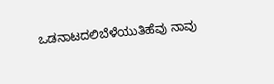ಒಡನಾಟದಲಿಬೆಳೆಯುತಿಹೆವು ನಾವು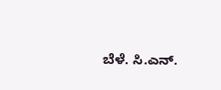ಬೆಳೆ. ಸಿ.ಎನ್.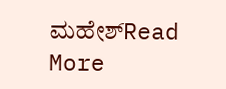ಮಹೇಶ್Read More